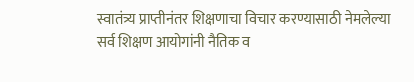स्वातंत्र्य प्राप्तीनंतर शिक्षणाचा विचार करण्यासाठी नेमलेल्या सर्व शिक्षण आयोगांनी नैतिक व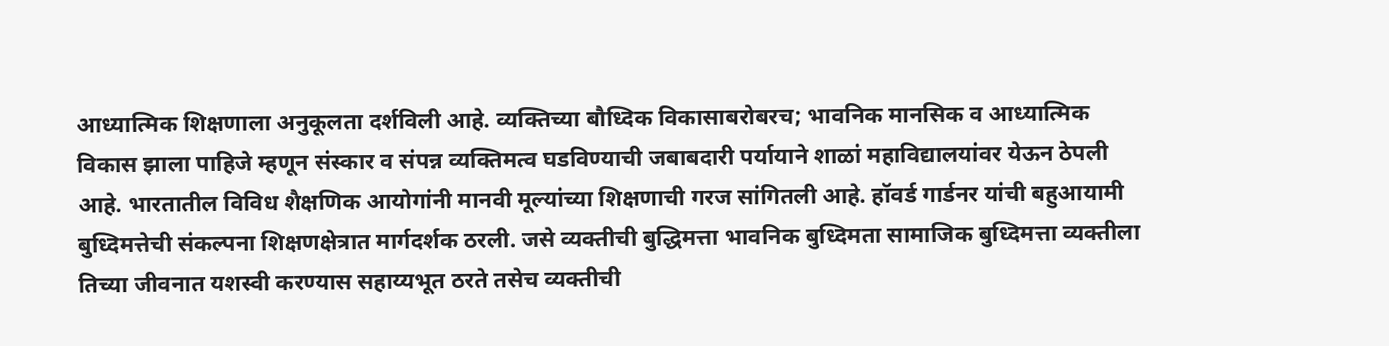आध्यात्मिक शिक्षणाला अनुकूलता दर्शविली आहे. व्यक्तिच्या बौध्दिक विकासाबरोबरच; भावनिक मानसिक व आध्यात्मिक विकास झाला पाहिजे म्हणून संस्कार व संपन्न व्यक्तिमत्व घडविण्याची जबाबदारी पर्यायाने शाळां महाविद्यालयांवर येऊन ठेपली आहे. भारतातील विविध शैक्षणिक आयोगांनी मानवी मूल्यांच्या शिक्षणाची गरज सांगितली आहे. हॉवर्ड गार्डनर यांची बहुआयामी बुध्दिमत्तेची संकल्पना शिक्षणक्षेत्रात मार्गदर्शक ठरली. जसे व्यक्तीची बुद्धिमत्ता भावनिक बुध्दिमता सामाजिक बुध्दिमत्ता व्यक्तीला तिच्या जीवनात यशस्वी करण्यास सहाय्यभूत ठरते तसेच व्यक्तीची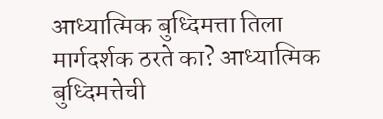आध्यात्मिक बुध्दिमत्ता तिला मार्गदर्शक ठरते का? आध्यात्मिक बुध्दिमत्तेची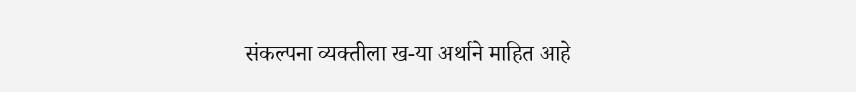संकल्पना व्यक्तीला ख-या अर्थाने माहित आहे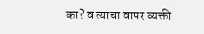का? व त्याचा वापर व्यक्ती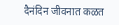दैनंदिन जीवनात कळत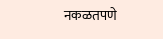नकळतपणे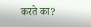करते का?